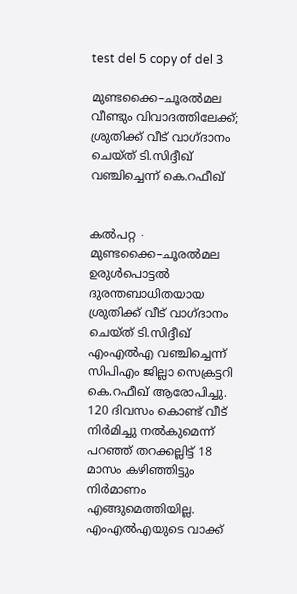test del 5 copy of del 3

മുണ്ടക്കൈ–ചൂരൽമല വീണ്ടും വിവാദത്തിലേക്ക്; ശ്രുതിക്ക്‌ വീട്‌ വാഗ്‌ദാനം ചെയ്‌ത്‌ ടി.സിദ്ദീഖ് വഞ്ചിച്ചെന്ന് കെ.റഫീഖ്‌


കൽപറ്റ ∙ മുണ്ടക്കൈ–ചൂരൽമല ഉരുൾപൊട്ടൽ ദുരന്തബാധിതയായ ശ്രുതിക്ക്‌ വീട്‌ വാഗ്‌ദാനം ചെയ്‌ത്‌ ടി.സിദ്ദീഖ്‌ എംഎൽഎ വഞ്ചിച്ചെന്ന്‌ സിപിഎം ജില്ലാ സെക്രട്ടറി കെ.റഫീഖ്‌ ആരോപിച്ചു. 120 ദിവസം കൊണ്ട്‌ വീട് നിർമിച്ചു നൽകുമെന്ന്‌ പറഞ്ഞ്‌ തറക്കല്ലിട്ട്‌ 18 മാസം കഴിഞ്ഞിട്ടും നിർമാണം എങ്ങുമെത്തിയില്ല. എംഎൽഎയുടെ വാക്ക്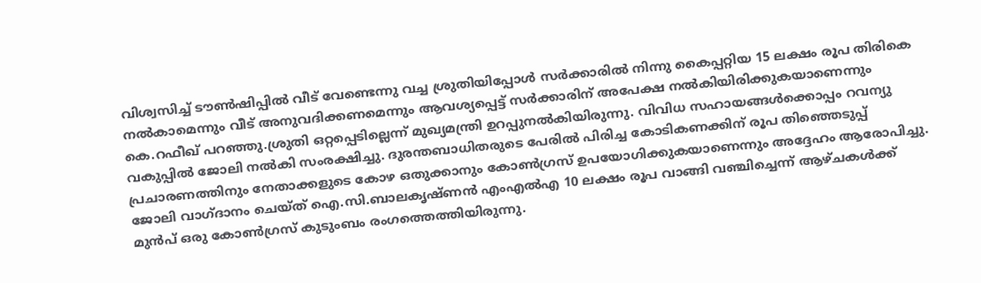വിശ്വസിച്ച്‌ ടൗൺഷിപ്പിൽ വീട്‌ വേണ്ടെന്നു വച്ച ശ്രുതിയിപ്പോൾ സർക്കാരിൽ നിന്നു കൈപ്പറ്റിയ 15 ലക്ഷം രൂപ തിരികെ നൽകാമെന്നും വീട്‌ അനുവദിക്കണമെന്നും ആവശ്യപ്പെട്ട്‌ സർക്കാരിന്‌ അപേക്ഷ നൽകിയിരിക്കുകയാണെന്നും കെ.റഫീഖ് പറഞ്ഞു.ശ്രുതി ഒറ്റപ്പെടില്ലെന്ന്‌ മുഖ്യമന്ത്രി ഉറപ്പുനൽകിയിരുന്നു. വിവിധ സഹായങ്ങൾക്കൊപ്പം റവന്യു വകുപ്പിൽ ജോലി നൽകി സംരക്ഷിച്ചു. ദുരന്തബാധിതരുടെ പേരിൽ പിരിച്ച കോടികണക്കിന്‌ രൂപ തിഞ്ഞെടുപ്പ്‌ പ്രചാരണത്തിനും നേതാക്കളുടെ കോഴ ഒതുക്കാനും കോൺഗ്രസ്‌ ഉപയോഗിക്കുകയാണെന്നും അദ്ദേഹം ആരോപിച്ചു. ജോലി വാഗ്‌ദാനം ചെയ്‌ത്‌ ഐ.സി.ബാലകൃഷ്‌ണൻ എംഎൽഎ 10 ലക്ഷം രൂപ വാങ്ങി വഞ്ചിച്ചെന്ന് ആഴ്‌ചകൾക്ക്‌ മുൻപ് ഒരു കോൺഗ്രസ്‌ കുടുംബം രംഗത്തെത്തിയിരുന്നു.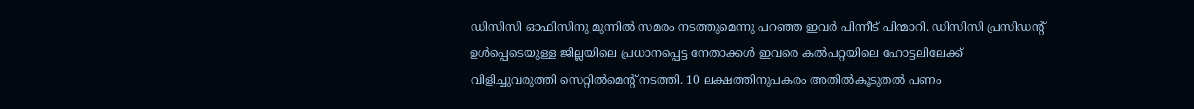ഡിസിസി ഓഫിസിനു മുന്നിൽ സമരം നടത്തുമെന്നു പറഞ്ഞ ഇവർ പിന്നീട്‌ പിന്മാറി. ഡിസിസി പ്രസിഡന്റ്‌ ഉൾപ്പെടെയുള്ള ജില്ലയിലെ പ്രധാനപ്പെട്ട നേതാക്കൾ ഇവരെ കൽപറ്റയിലെ ഹോട്ടലിലേക്ക്‌ വിളിച്ചുവരുത്തി സെറ്റിൽമെന്റ്‌ നടത്തി. 10 ലക്ഷത്തിനുപകരം അതിൽകൂടുതൽ പണം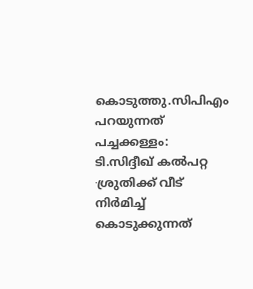കൊടുത്തു.സിപിഎം പറയുന്നത് പച്ചക്കള്ളം: ടി.സിദ്ദീഖ് കൽപറ്റ ∙ശ്രുതിക്ക് വീട് നിർമിച്ച് കൊടുക്കുന്നത്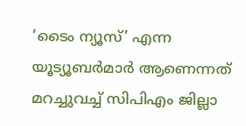‘ടൈം ന്യൂസ്’ എന്ന യൂട്യൂബർമാർ ആണെന്നത് മറച്ചുവച്ച് സിപിഎം ജില്ലാ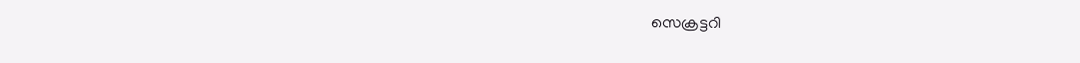സെക്രട്ടറി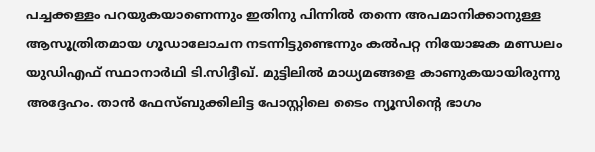പച്ചക്കള്ളം പറയുകയാണെന്നും ഇതിനു പിന്നിൽ തന്നെ അപമാനിക്കാനുള്ള ആസൂത്രിതമായ ഗൂഡാലോചന നടന്നിട്ടുണ്ടെന്നും കൽപറ്റ നിയോജക മണ്ഡലം യുഡിഎഫ് സ്ഥാനാർഥി ടി.സിദ്ദീഖ്. മുട്ടിലിൽ മാധ്യമങ്ങളെ കാണുകയായിരുന്നു അദ്ദേഹം. താൻ ഫേസ്ബുക്കിലിട്ട പോസ്റ്റിലെ ടൈം ന്യൂസിന്റെ ഭാഗം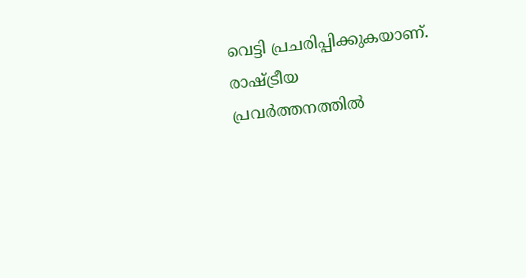വെട്ടി പ്രചരിപ്പിക്കുകയാണ്. രാഷ്ട്രീയ പ്രവർത്തനത്തിൽ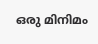ഒരു മിനിമം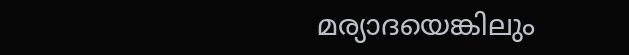മര്യാദയെങ്കിലും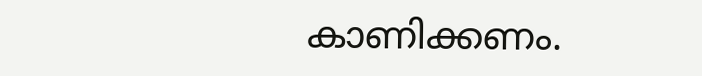കാണിക്കണം.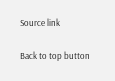Source link

Back to top button